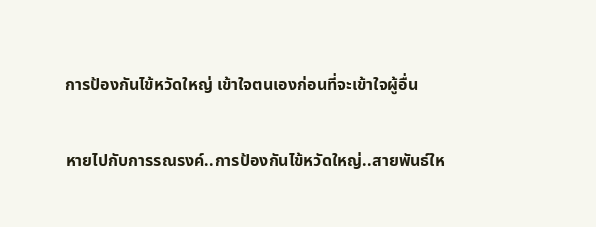การป้องกันไข้หวัดใหญ่ เข้าใจตนเองก่อนที่จะเข้าใจผู้อื่น

หายไปกับการรณรงค์..การป้องกันไข้หวัดใหญ่..สายพันธ์ให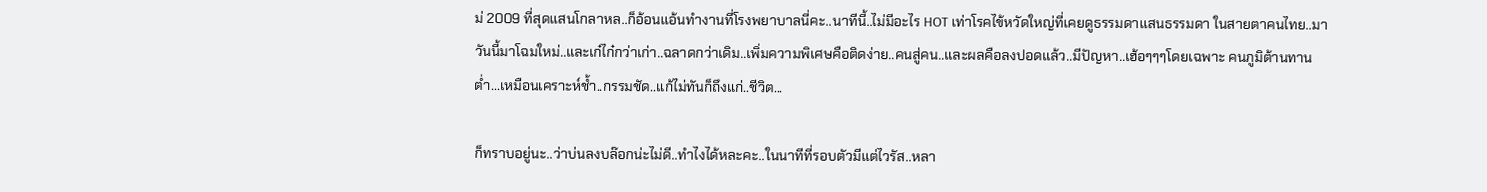ม่ 2009 ที่สุดแสนโกลาหล..ก็อ้อนแอ้นทำงานที่โรงพยาบาลนี่คะ..นาทีนี้..ไม่มีอะไร HOT เท่าโรคไข้หวัดใหญ่ที่เคยดูธรรมดาแสนธรรมดา ในสายตาคนไทย..มาวันนี้มาโฉมใหม่..และเก๋ไก๋กว่าเก่า..ฉลาดกว่าเดิม..เพิ่มความพิเศษคือติดง่าย..คนสู่คน..และผลคือลงปอดแล้ว..มีปัญหา..เฮ้อๆๆๆโดยเฉพาะ คนภูมิต้านทานต่ำ...เหมือนเคราะห์ช้ำ..กรรมชัด..แก้ไม่ทันก็ถึงแก่..ชีวิต...

ก็ทราบอยู่นะ..ว่าบ่นลงบล๊อกน่ะไม่ดี..ทำไงได้หละคะ..ในนาทีที่รอบตัวมีแต่ไวรัส..หลา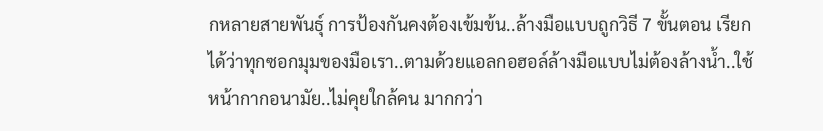กหลายสายพันธุ์ การป้องกันคงต้องเข้มข้น..ล้างมือแบบถูกวิธี 7 ขั้นตอน เรียกได้ว่าทุกซอกมุมของมือเรา..ตามด้วยแอลกอฮอล์ล้างมือแบบไม่ต้องล้างน้ำ..ใช้หน้ากากอนามัย..ไม่คุยใกล้คน มากกว่า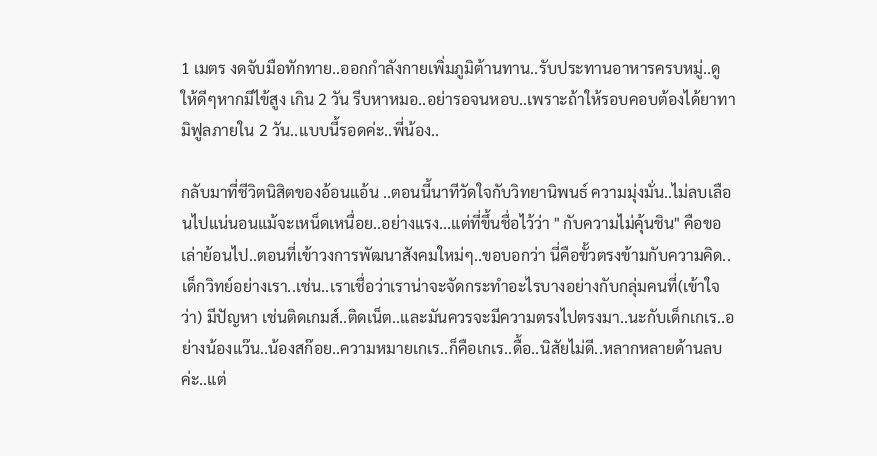1 เมตร งดจับมือทักทาย..ออกกำลังกายเพิ่มภูมิต้านทาน..รับประทานอาหารครบหมู่..ดูให้ดีๆหากมีไข้สูง เกิน 2 วัน รีบหาหมอ..อย่ารอจนหอบ..เพราะถ้าให้รอบคอบต้องได้ยาทามิฟูลภายใน 2 วัน..แบบนี้รอดค่ะ..พี่น้อง..

กลับมาที่ชีวิตนิสิตของอ้อนแอ้น ..ตอนนี้นาทีวัดใจกับวิทยานิพนธ์ ความมุ่งมั่น..ไม่ลบเลือนไปแน่นอนแม้จะเหน็ดเหนื่อย..อย่างแรง...แต่ที่ขึ้นชื่อไว้ว่า " กับความไม่คุ้นชิน" คือขอเล่าย้อนไป..ตอนที่เข้าวงการพัฒนาสังคมใหม่ๆ..ขอบอกว่า นี่คือขั้วตรงข้ามกับความคิด..เด็กวิทย์อย่างเรา..เช่น..เราเชื่อว่าเราน่าจะจัดกระทำอะไรบางอย่างกับกลุ่มคนที่(เข้าใจว่า) มีปัญหา เช่นติดเกมส์..ติดเน็ต..และมันควรจะมีความตรงไปตรงมา..นะกับเด็กเกเร..อย่างน้องแว๊น..น้องสก๊อย..ความหมายเกเร..ก็คือเกเร..ดื้อ..นิสัยไม่ดี..หลากหลายด้านลบค่ะ..แต่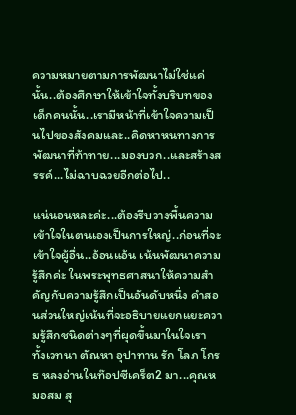ความหมายตามการพัฒนาไม่ใช่แค่นั้น..ต้องศึกษาให้เข้าใจทั้งบริบทของเด็กคนนั้น..เรามีหน้าที่เข้าใจความเป็นไปของสังคมและ..คิดหาหนทางการพัฒนาที่ท้าทาย...มองบวก..และสร้างสรรค์...ไม่ฉาบฉวยอีกต่อไป..

แน่นอนหละค่ะ...ต้องรีบวางพื้นความเข้าใจในตนเองเป็นการใหญ่..ก่อนที่จะเข้าใจผู้อื่น..อ้อนแอ้น เน้นพัฒนาความรู้สึกค่ะ ในพระพุทธศาสนาให้ความสำคัญกับความรู้สึกเป็นอันดับหนึ่ง คำสอนส่วนใหญ่เน้นที่จะอธิบายแยกแยะความรู้สึกชนิดต่างๆที่ผุดขึ้นมาในใจเรา ทั้งเวทนา ตัณหา อุปาทาน รัก โลภ โกรธ หลงอ่านในท๊อปซีเคร็ต2 มา...คุณหมอสม สุ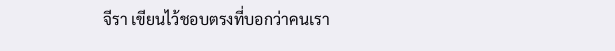จีรา เขียนไว้ชอบตรงที่บอกว่าคนเรา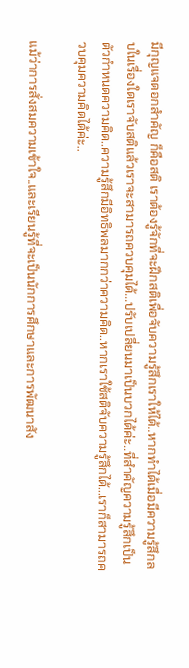มีกุญแจดอกสำคัญ ก็คือสติ เราต้องรู้จักที่จะฝึกสติเพื่อจับความรู้สึกเราให้ได้..หากทำได้เมื่อมีความรู้สึกลบในเรื่องใดเราจับสติแล้วเราจะสามารถควบคุมได้...ปรับเปลี่ยนมาเป็นบวกได้ค่ะ..ที่สำคัญความรู้สึกเป็นตัวกำหนดความคิด..ความรู้สึกมีอิทธิพลมากกว่าความคิด..หากเราใช้สติจับความรู้สึกได้...เราก็สามารถควบคุมความคิดได้ค่ะ..

แม้ว่าการสั่งสมความเข้าใจ..และเรียนรู้ที่จะเป็นนักการศึกษาและการพัฒนาสัง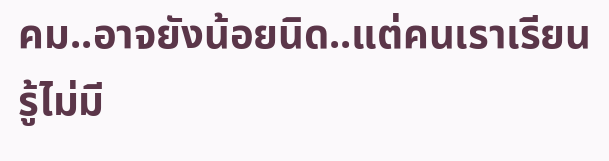คม..อาจยังน้อยนิด..แต่คนเราเรียนรู้ไม่มี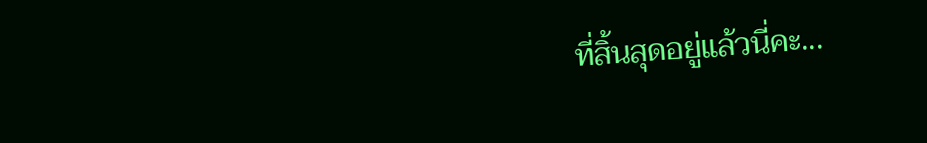ที่สิ้นสุดอยู่แล้วนี่คะ...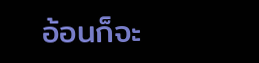อ้อนก็จะ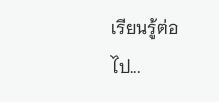เรียนรู้ต่อไป...